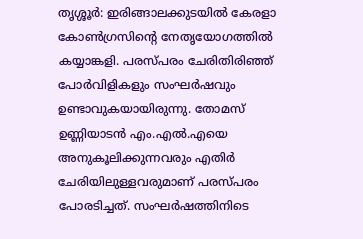തൃശ്ശൂർ: ഇരിങ്ങാലക്കുടയിൽ കേരളാ കോൺഗ്രസിന്റെ നേതൃയോഗത്തിൽ കയ്യാങ്കളി. പരസ്പരം ചേരിതിരിഞ്ഞ് പോർവിളികളും സംഘർഷവും ഉണ്ടാവുകയായിരുന്നു. തോമസ് ഉണ്ണിയാടൻ എം.എൽ.എയെ അനുകൂലിക്കുന്നവരും എതിർ ചേരിയിലുള്ളവരുമാണ് പരസ്പരം പോരടിച്ചത്. സംഘർഷത്തിനിടെ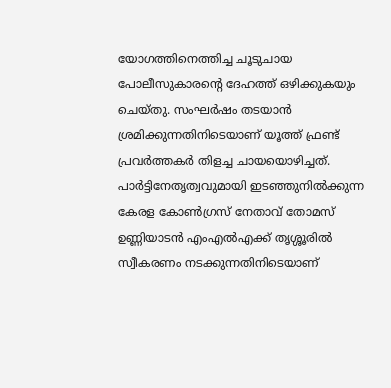യോഗത്തിനെത്തിച്ച ചൂടുചായ പോലീസുകാരന്റെ ദേഹത്ത് ഒഴിക്കുകയും ചെയ്തു. സംഘർഷം തടയാൻ ശ്രമിക്കുന്നതിനിടെയാണ് യൂത്ത് ഫ്രണ്ട് പ്രവർത്തകർ തിളച്ച ചായയൊഴിച്ചത്.
പാർട്ടിനേതൃത്വവുമായി ഇടഞ്ഞുനിൽക്കുന്ന കേരള കോൺഗ്രസ് നേതാവ് തോമസ് ഉണ്ണിയാടൻ എംഎൽഎക്ക് തൃശ്ശൂരിൽ സ്വീകരണം നടക്കുന്നതിനിടെയാണ്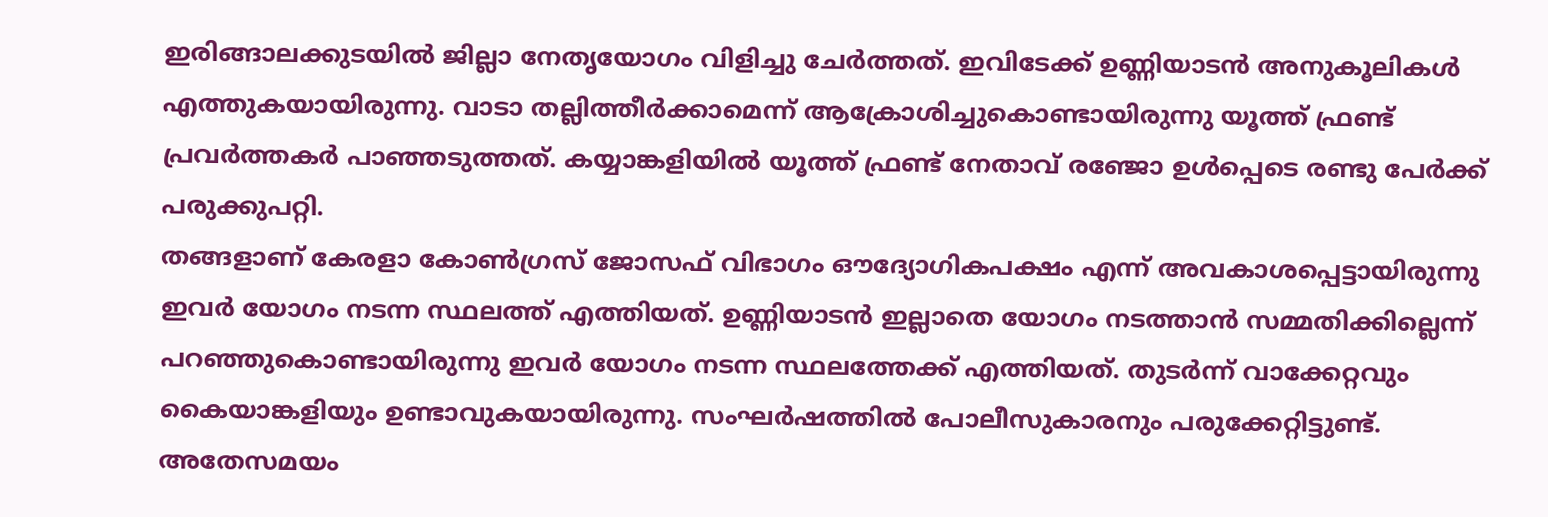ഇരിങ്ങാലക്കുടയിൽ ജില്ലാ നേതൃയോഗം വിളിച്ചു ചേർത്തത്. ഇവിടേക്ക് ഉണ്ണിയാടൻ അനുകൂലികൾ എത്തുകയായിരുന്നു. വാടാ തല്ലിത്തീർക്കാമെന്ന് ആക്രോശിച്ചുകൊണ്ടായിരുന്നു യൂത്ത് ഫ്രണ്ട് പ്രവർത്തകർ പാഞ്ഞടുത്തത്. കയ്യാങ്കളിയിൽ യൂത്ത് ഫ്രണ്ട് നേതാവ് രഞ്ജോ ഉൾപ്പെടെ രണ്ടു പേർക്ക് പരുക്കുപറ്റി.
തങ്ങളാണ് കേരളാ കോൺഗ്രസ് ജോസഫ് വിഭാഗം ഔദ്യോഗികപക്ഷം എന്ന് അവകാശപ്പെട്ടായിരുന്നു ഇവർ യോഗം നടന്ന സ്ഥലത്ത് എത്തിയത്. ഉണ്ണിയാടൻ ഇല്ലാതെ യോഗം നടത്താൻ സമ്മതിക്കില്ലെന്ന് പറഞ്ഞുകൊണ്ടായിരുന്നു ഇവർ യോഗം നടന്ന സ്ഥലത്തേക്ക് എത്തിയത്. തുടർന്ന് വാക്കേറ്റവും കൈയാങ്കളിയും ഉണ്ടാവുകയായിരുന്നു. സംഘർഷത്തിൽ പോലീസുകാരനും പരുക്കേറ്റിട്ടുണ്ട്.
അതേസമയം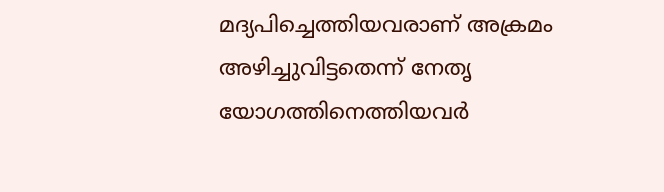മദ്യപിച്ചെത്തിയവരാണ് അക്രമം അഴിച്ചുവിട്ടതെന്ന് നേതൃ യോഗത്തിനെത്തിയവർ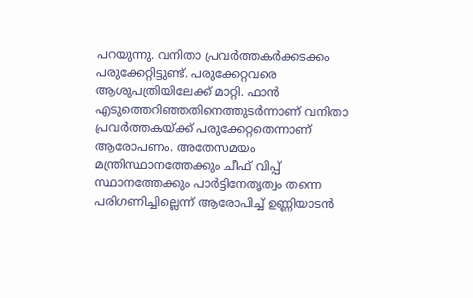പറയുന്നു. വനിതാ പ്രവർത്തകർക്കടക്കം പരുക്കേറ്റിട്ടുണ്ട്. പരുക്കേറ്റവരെ ആശുപത്രിയിലേക്ക് മാറ്റി. ഫാൻ എടുത്തെറിഞ്ഞതിനെത്തുടർന്നാണ് വനിതാ പ്രവർത്തകയ്ക്ക് പരുക്കേറ്റതെന്നാണ് ആരോപണം. അതേസമയം മന്ത്രിസ്ഥാനത്തേക്കും ചീഫ് വിപ്പ് സ്ഥാനത്തേക്കും പാർട്ടിനേതൃത്വം തന്നെ പരിഗണിച്ചില്ലെന്ന് ആരോപിച്ച് ഉണ്ണിയാടൻ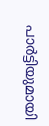പാർട്ടിയുമായി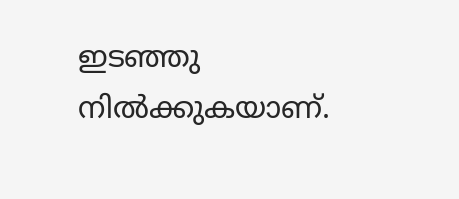ഇടഞ്ഞു നിൽക്കുകയാണ്.